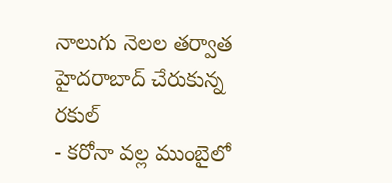నాలుగు నెలల తర్వాత హైదరాబాద్ చేరుకున్న రకుల్
- కరోనా వల్ల ముంబైలో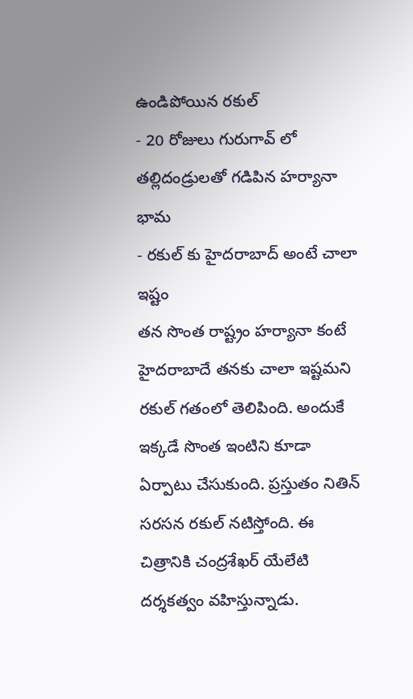ఉండిపోయిన రకుల్
- 20 రోజులు గురుగావ్ లో తల్లిదండ్రులతో గడిపిన హర్యానా భామ
- రకుల్ కు హైదరాబాద్ అంటే చాలా ఇష్టం
తన సొంత రాష్ట్రం హర్యానా కంటే హైదరాబాదే తనకు చాలా ఇష్టమని రకుల్ గతంలో తెలిపింది. అందుకే ఇక్కడే సొంత ఇంటిని కూడా ఏర్పాటు చేసుకుంది. ప్రస్తుతం నితిన్ సరసన రకుల్ నటిస్తోంది. ఈ చిత్రానికి చంద్రశేఖర్ యేలేటి దర్శకత్వం వహిస్తున్నాడు.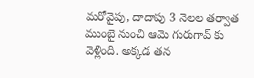మరోవైపు, దాదాపు 3 నెలల తర్వాత ముంబై నుంచి ఆమె గురుగావ్ కు వెళ్లింది. అక్కడ తన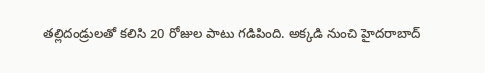తల్లిదండ్రులతో కలిసి 20 రోజుల పాటు గడిపింది. అక్కడి నుంచి హైదరాబాద్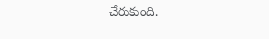చేరుకుంది.